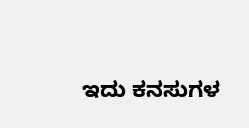ಇದು ಕನಸುಗಳ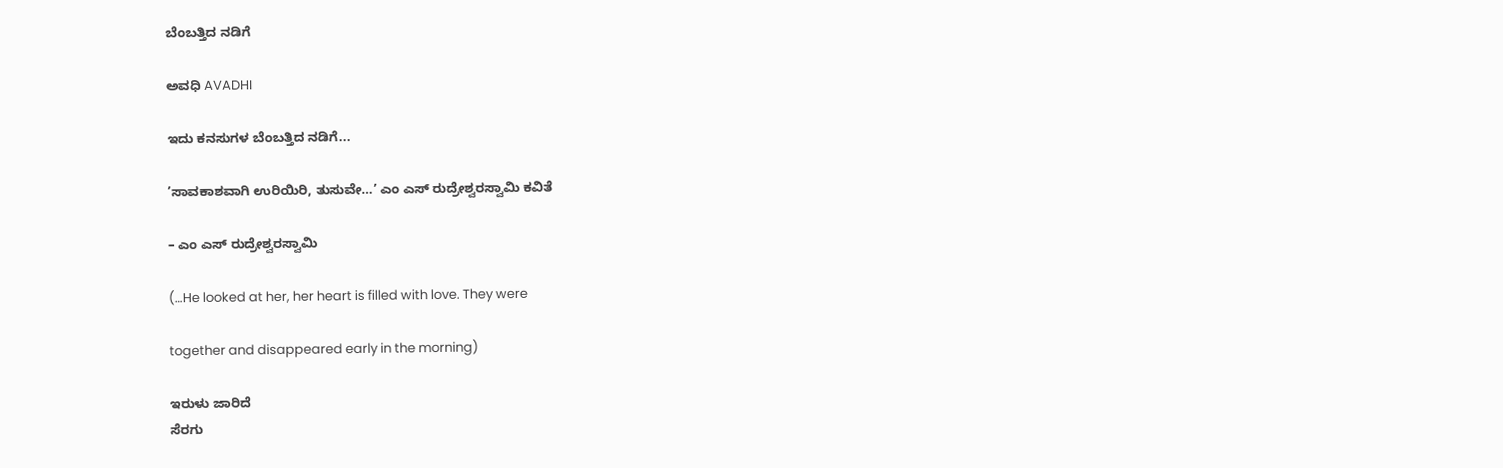ಬೆಂಬತ್ತಿದ ನಡಿಗೆ‍

ಅವಧಿ AVADHI

ಇದು ಕನಸುಗಳ ಬೆಂಬತ್ತಿದ ನಡಿಗೆ...

’ಸಾವಕಾಶವಾಗಿ ಉರಿಯಿರಿ, ತುಸುವೇ…’ ಎಂ ಎಸ್ ರುದ್ರೇಶ್ವರಸ್ವಾಮಿ ಕವಿತೆ

– ಎಂ ಎಸ್ ರುದ್ರೇಶ್ವರಸ್ವಾಮಿ

(…He looked at her, her heart is filled with love. They were

together and disappeared early in the morning)

ಇರುಳು ಜಾರಿದೆ
ಸೆರಗು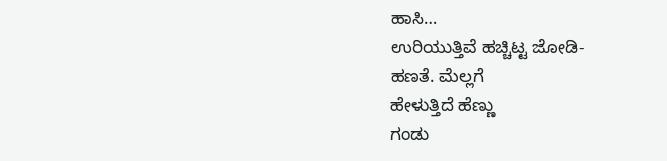ಹಾಸಿ…
ಉರಿಯುತ್ತಿವೆ ಹಚ್ಚಿಟ್ಟ ಜೋಡಿ-
ಹಣತೆ. ಮೆಲ್ಲಗೆ
ಹೇಳುತ್ತಿದೆ ಹೆಣ್ಣು
ಗಂಡು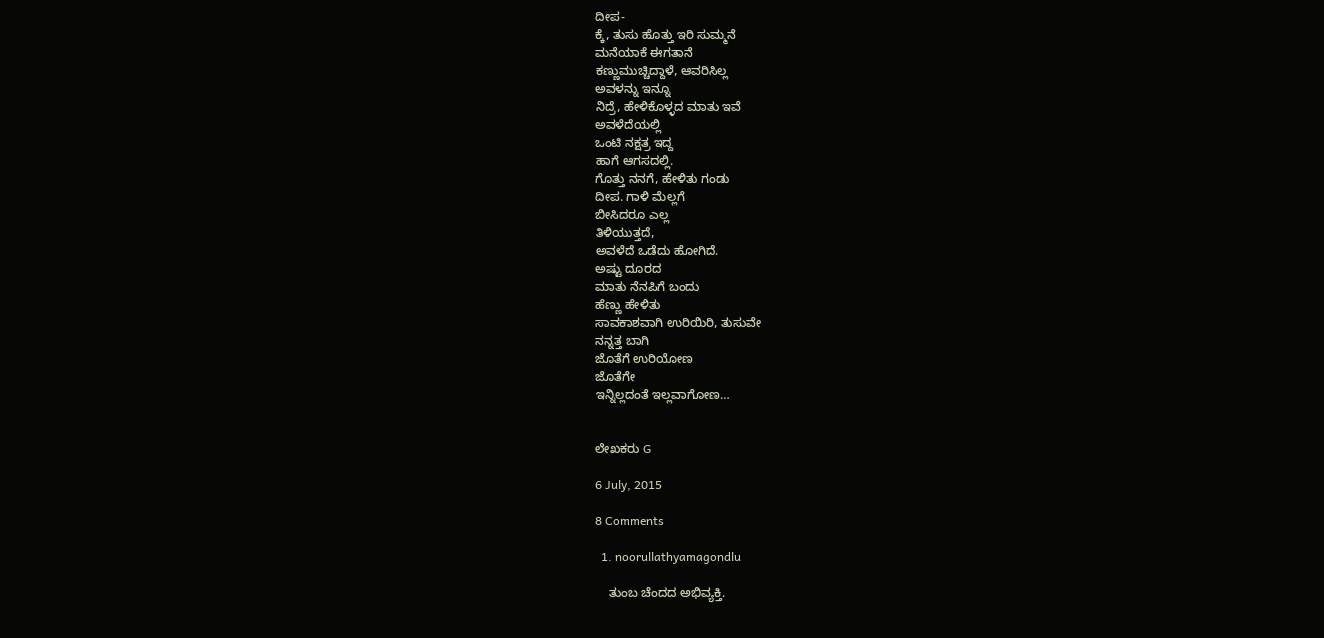ದೀಪ-
ಕ್ಕೆ, ತುಸು ಹೊತ್ತು ಇರಿ ಸುಮ್ಮನೆ
ಮನೆಯಾಕೆ ಈಗತಾನೆ
ಕಣ್ಣುಮುಚ್ಚಿದ್ದಾಳೆ, ಆವರಿಸಿಲ್ಲ
ಅವಳನ್ನು ಇನ್ನೂ
ನಿದ್ರೆ, ಹೇಳಿಕೊಳ್ಳದ ಮಾತು ಇವೆ
ಅವಳೆದೆಯಲ್ಲಿ
ಒಂಟಿ ನಕ್ಷತ್ರ ಇದ್ದ
ಹಾಗೆ ಆಗಸದಲ್ಲಿ.
ಗೊತ್ತು ನನಗೆ, ಹೇಳಿತು ಗಂಡು
ದೀಪ. ಗಾಳಿ ಮೆಲ್ಲಗೆ
ಬೀಸಿದರೂ ಎಲ್ಲ
ತಿಳಿಯುತ್ತದೆ,
ಅವಳೆದೆ ಒಡೆದು ಹೋಗಿದೆ.
ಅಷ್ಟು ದೂರದ
ಮಾತು ನೆನಪಿಗೆ ಬಂದು
ಹೆಣ್ಣು ಹೇಳಿತು
ಸಾವಕಾಶವಾಗಿ ಉರಿಯಿರಿ, ತುಸುವೇ
ನನ್ನತ್ತ ಬಾಗಿ
ಜೊತೆಗೆ ಉರಿಯೋಣ
ಜೊತೆಗೇ
ಇನ್ನಿಲ್ಲದಂತೆ ಇಲ್ಲವಾಗೋಣ…


ಲೇಖಕರು G

6 July, 2015

8 Comments

  1. noorullathyamagondlu

    ತುಂಬ ಚೆಂದದ ಅಭಿವ್ಯಕ್ತಿ.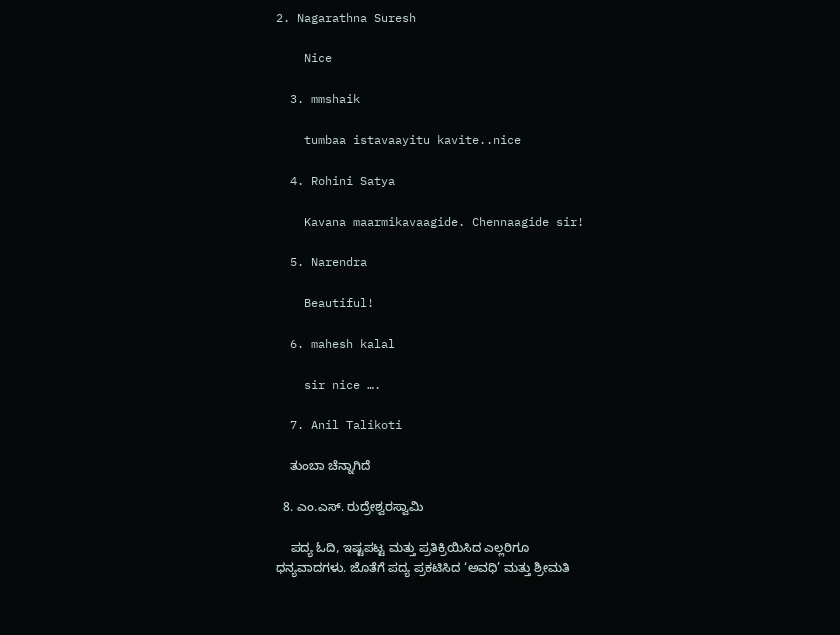2. Nagarathna Suresh

    Nice

  3. mmshaik

    tumbaa istavaayitu kavite..nice

  4. Rohini Satya

    Kavana maarmikavaagide. Chennaagide sir!

  5. Narendra

    Beautiful!

  6. mahesh kalal

    sir nice ….

  7. Anil Talikoti

    ತುಂಬಾ ಚೆನ್ನಾಗಿದೆ

  8. ಎಂ.ಎಸ್. ರುದ್ರೇಶ್ವರಸ್ವಾಮಿ

    ಪದ್ಯ ಓದಿ, ಇಷ್ಟಪಟ್ಟ ಮತ್ತು ಪ್ರತಿಕ್ರಿಯಿಸಿದ ಎಲ್ಲರಿಗೂ ಧನ್ಯವಾದಗಳು. ಜೊತೆಗೆ ಪದ್ಯ ಪ್ರಕಟಿಸಿದ ‘ಅವಧಿ’ ಮತ್ತು ಶ್ರೀಮತಿ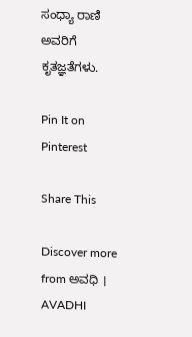ಸಂಧ್ಯಾ ರಾಣಿ ಅವರಿಗೆ ಕೃತಜ್ಞತೆಗಳು.

Pin It on Pinterest

Share This

Discover more from ಅವಧಿ । AVADHI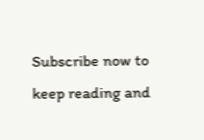Subscribe now to keep reading and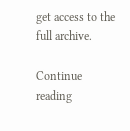get access to the full archive.

Continue reading